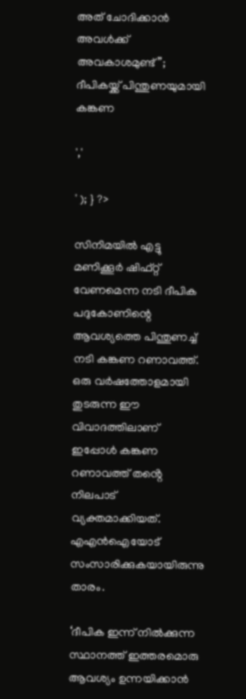അത് ചോദിക്കാൻ അവൾക്ക് അവകാശമുണ്ട്”; ദീപികയ്ക്ക് പിന്തുണയുമായി കങ്കണ

','

' ); } ?>

സിനിമയിൽ എട്ടു മണിക്കൂർ ഷിഫ്റ്റ് വേണമെന്ന നടി ദീപിക പദുകോണിന്റെ ആവശ്യത്തെ പിന്തുണച്ച് നടി കങ്കണ റണാവത്ത്. ഒരു വർഷത്തോളമായി തുടരുന്ന ഈ വിവാദത്തിലാണ് ഇപ്പോൾ കങ്കണ റണാവത്ത് തൻ്റെ നിലപാട് വ്യക്തമാക്കിയത്. എഎൻഐയോട് സംസാരിക്കുകയായിരുന്നു താരം.

‘ദീപിക ഇന്ന് നിൽക്കുന്ന സ്ഥാനത്ത് ഇത്തരമൊരു ആവശ്യം ഉന്നയിക്കാൻ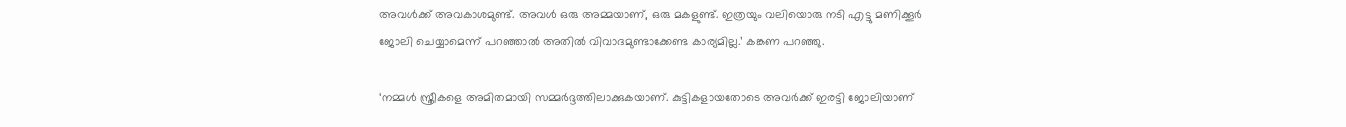അവൾക്ക് അവകാശമുണ്ട്. അവൾ ഒരു അമ്മയാണ്, ഒരു മകളുണ്ട്. ഇത്രയും വലിയൊരു നടി എട്ടു മണിക്കൂർ ജോലി ചെയ്യാമെന്ന് പറഞ്ഞാൽ അതിൽ വിവാദമുണ്ടാക്കേണ്ട കാര്യമില്ല.’ കങ്കണ പറഞ്ഞു.

‘നമ്മൾ സ്ത്രീകളെ അമിതമായി സമ്മർദ്ദത്തിലാക്കുകയാണ്. കുട്ടികളായതോടെ അവർക്ക് ഇരട്ടി ജോലിയാണ്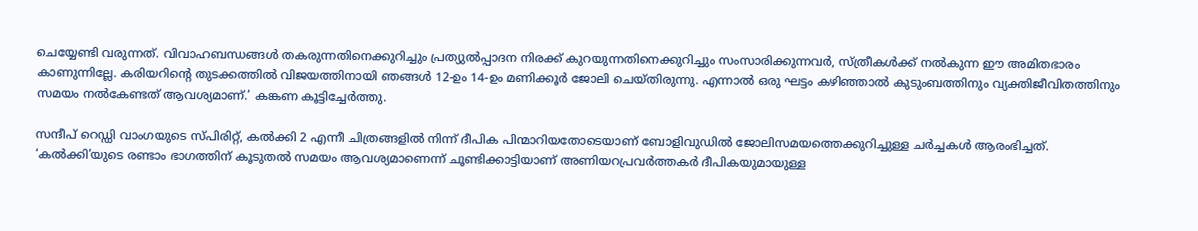ചെയ്യേണ്ടി വരുന്നത്. വിവാഹബന്ധങ്ങൾ തകരുന്നതിനെക്കുറിച്ചും പ്രത്യുൽപ്പാദന നിരക്ക് കുറയുന്നതിനെക്കുറിച്ചും സംസാരിക്കുന്നവർ, സ്ത്രീകൾക്ക് നൽകുന്ന ഈ അമിതഭാരം കാണുന്നില്ലേ. കരിയറിന്റെ തുടക്കത്തിൽ വിജയത്തിനായി ഞങ്ങൾ 12-ഉം 14-ഉം മണിക്കൂർ ജോലി ചെയ്തിരുന്നു. എന്നാൽ ഒരു ഘട്ടം കഴിഞ്ഞാൽ കുടുംബത്തിനും വ്യക്തിജീവിതത്തിനും സമയം നൽകേണ്ടത് ആവശ്യമാണ്.’ കങ്കണ കൂട്ടിച്ചേർത്തു.

സന്ദീപ് റെഡ്ഡി വാംഗയുടെ സ്‌പിരിറ്റ്, കൽക്കി 2 എന്നീ ചിത്രങ്ങളിൽ നിന്ന് ദീപിക പിന്മാറിയതോടെയാണ് ബോളിവുഡിൽ ജോലിസമയത്തെക്കുറിച്ചുള്ള ചർച്ചകൾ ആരംഭിച്ചത്. ‘കൽക്കി’യുടെ രണ്ടാം ഭാഗത്തിന് കൂടുതൽ സമയം ആവശ്യമാണെന്ന് ചൂണ്ടിക്കാട്ടിയാണ് അണിയറപ്രവർത്തകർ ദീപികയുമായുള്ള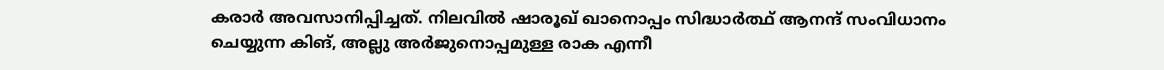കരാർ അവസാനിപ്പിച്ചത്. നിലവിൽ ഷാരൂഖ് ഖാനൊപ്പം സിദ്ധാർത്ഥ് ആനന്ദ് സംവിധാനം ചെയ്യുന്ന കിങ്, അല്ലു അർജുനൊപ്പമുള്ള രാക എന്നീ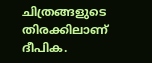ചിത്രങ്ങളുടെ തിരക്കിലാണ് ദീപിക.